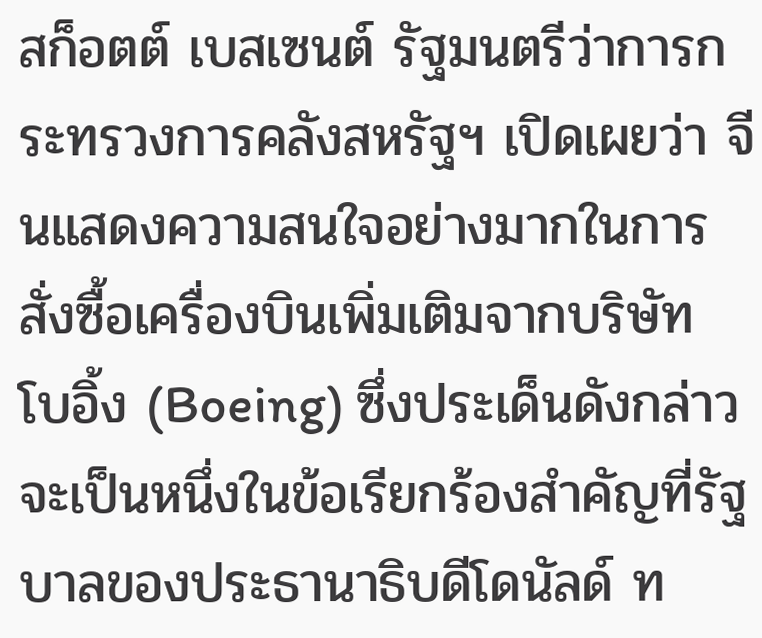สก็อตต์ เบสเซนต์ รัฐมนตรีว่าการกระทรวงการคลังสหรัฐฯ เปิดเผยว่า จีนแสดงความสนใจอย่างมากในการสั่งซื้อเครื่องบินเพิ่มเติมจากบริษัท โบอิ้ง (Boeing) ซึ่งประเด็นดังกล่าวจะเป็นหนึ่งในข้อเรียกร้องสำคัญที่รัฐบาลของประธานาธิบดีโดนัลด์ ท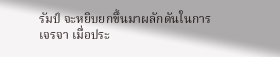รัมป์ จะหยิบยกขึ้นมาผลักดันในการเจรจา เมื่อประ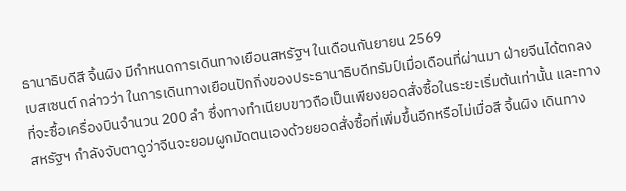ธานาธิบดีสี จิ้นผิง มีกำหนดการเดินทางเยือนสหรัฐฯ ในเดือนกันยายน 2569
เบสเซนต์ กล่าวว่า ในการเดินทางเยือนปักกิ่งของประธานาธิบดีทรัมป์เมื่อเดือนที่ผ่านมา ฝ่ายจีนได้ตกลงที่จะซื้อเครื่องบินจำนวน 200 ลำ ซึ่งทางทำเนียบขาวถือเป็นเพียงยอดสั่งซื้อในระยะเริ่มต้นเท่านั้น และทางสหรัฐฯ กำลังจับตาดูว่าจีนจะยอมผูกมัดตนเองด้วยยอดสั่งซื้อที่เพิ่มขึ้นอีกหรือไม่เมื่อสี จิ้นผิง เดินทาง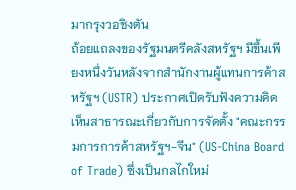มากรุงวอชิงตัน
ถ้อยแถลงของรัฐมนตรีคลังสหรัฐฯ มีขึ้นเพียงหนึ่งวันหลังจากสำนักงานผู้แทนการค้าสหรัฐฯ (USTR) ประกาศเปิดรับฟังความคิดเห็นสาธารณะเกี่ยวกับการจัดตั้ง "คณะกรรมการการค้าสหรัฐฯ-จีน" (US-China Board of Trade) ซึ่งเป็นกลไกใหม่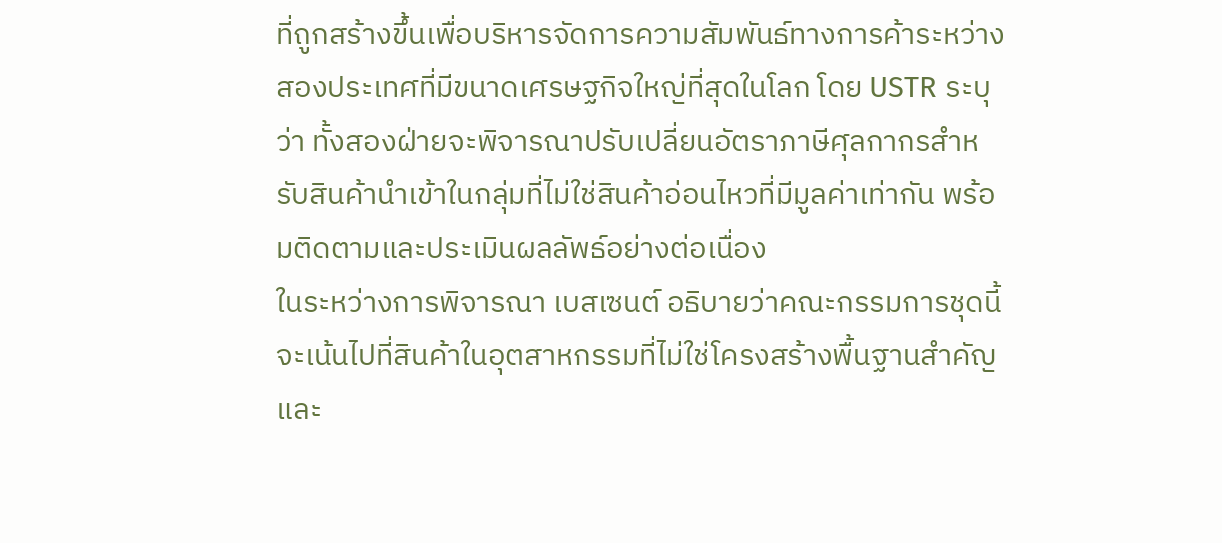ที่ถูกสร้างขึ้นเพื่อบริหารจัดการความสัมพันธ์ทางการค้าระหว่างสองประเทศที่มีขนาดเศรษฐกิจใหญ่ที่สุดในโลก โดย USTR ระบุว่า ทั้งสองฝ่ายจะพิจารณาปรับเปลี่ยนอัตราภาษีศุลกากรสำหรับสินค้านำเข้าในกลุ่มที่ไม่ใช่สินค้าอ่อนไหวที่มีมูลค่าเท่ากัน พร้อมติดตามและประเมินผลลัพธ์อย่างต่อเนื่อง
ในระหว่างการพิจารณา เบสเซนต์ อธิบายว่าคณะกรรมการชุดนี้จะเน้นไปที่สินค้าในอุตสาหกรรมที่ไม่ใช่โครงสร้างพื้นฐานสำคัญและ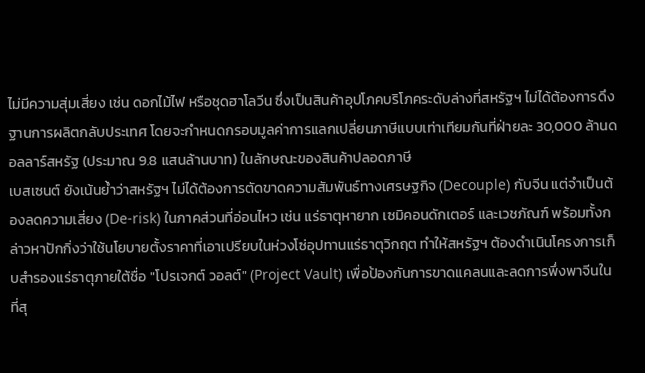ไม่มีความสุ่มเสี่ยง เช่น ดอกไม้ไฟ หรือชุดฮาโลวีน ซึ่งเป็นสินค้าอุปโภคบริโภคระดับล่างที่สหรัฐฯ ไม่ได้ต้องการดึงฐานการผลิตกลับประเทศ โดยจะกำหนดกรอบมูลค่าการแลกเปลี่ยนภาษีแบบเท่าเทียมกันที่ฝ่ายละ 30,000 ล้านดอลลาร์สหรัฐ (ประมาณ 9.8 แสนล้านบาท) ในลักษณะของสินค้าปลอดภาษี
เบสเซนต์ ยังเน้นย้ำว่าสหรัฐฯ ไม่ได้ต้องการตัดขาดความสัมพันธ์ทางเศรษฐกิจ (Decouple) กับจีน แต่จำเป็นต้องลดความเสี่ยง (De-risk) ในภาคส่วนที่อ่อนไหว เช่น แร่ธาตุหายาก เซมิคอนดักเตอร์ และเวชภัณฑ์ พร้อมทั้งกล่าวหาปักกิ่งว่าใช้นโยบายตั้งราคาที่เอาเปรียบในห่วงโซ่อุปทานแร่ธาตุวิกฤต ทำให้สหรัฐฯ ต้องดำเนินโครงการเก็บสำรองแร่ธาตุภายใต้ชื่อ "โปรเจกต์ วอลต์" (Project Vault) เพื่อป้องกันการขาดแคลนและลดการพึ่งพาจีนในที่สุ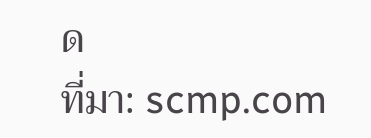ด
ที่มา: scmp.com